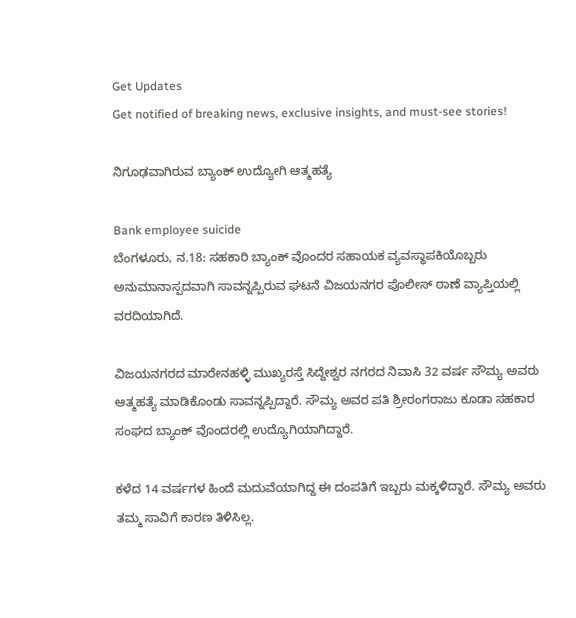Get Updates
Get notified of breaking news, exclusive insights, and must-see stories!

ನಿಗೂಢವಾಗಿರುವ ಬ್ಯಾಂಕ್ ಉದ್ಯೋಗಿ ಆತ್ಮಹತ್ಯೆ

Bank employee suicide
ಬೆಂಗಳೂರು, ನ.18: ಸಹಕಾರಿ ಬ್ಯಾಂಕ್ ವೊಂದರ ಸಹಾಯಕ ವ್ಯವಸ್ಥಾಪಕಿಯೊಬ್ಬರು ಅನುಮಾನಾಸ್ಪದವಾಗಿ ಸಾವನ್ನಪ್ಪಿರುವ ಘಟನೆ ವಿಜಯನಗರ ಪೊಲೀಸ್ ಠಾಣೆ ವ್ಯಾಪ್ತಿಯಲ್ಲಿ ವರದಿಯಾಗಿದೆ.

ವಿಜಯನಗರದ ಮಾರೇನಹಳ್ಳಿ ಮುಖ್ಯರಸ್ತೆ ಸಿದ್ದೇಶ್ವರ ನಗರದ ನಿವಾಸಿ 32 ವರ್ಷ ಸೌಮ್ಯ ಅವರು ಆತ್ಮಹತ್ಯೆ ಮಾಡಿಕೊಂಡು ಸಾವನ್ನಪ್ಪಿದ್ದಾರೆ. ಸೌಮ್ಯ ಅವರ ಪತಿ ಶ್ರೀರಂಗರಾಜು ಕೂಡಾ ಸಹಕಾರ ಸಂಘದ ಬ್ಯಾಂಕ್ ವೊಂದರಲ್ಲಿ ಉದ್ಯೊಗಿಯಾಗಿದ್ದಾರೆ.

ಕಳೆದ 14 ವರ್ಷಗಳ ಹಿಂದೆ ಮದುವೆಯಾಗಿದ್ದ ಈ ದಂಪತಿಗೆ ಇಬ್ಬರು ಮಕ್ಕಳಿದ್ದಾರೆ. ಸೌಮ್ಯ ಅವರು ತಮ್ಮ ಸಾವಿಗೆ ಕಾರಣ ತಿಳಿಸಿಲ್ಲ.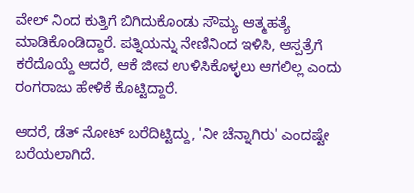ವೇಲ್ ನಿಂದ ಕುತ್ತಿಗೆ ಬಿಗಿದುಕೊಂಡು ಸೌಮ್ಯ ಆತ್ಮಹತ್ಯೆ ಮಾಡಿಕೊಂಡಿದ್ದಾರೆ. ಪತ್ನಿಯನ್ನು ನೇಣಿನಿಂದ ಇಳಿಸಿ, ಆಸ್ಪತ್ರೆಗೆ ಕರೆದೊಯ್ದೆ ಆದರೆ, ಆಕೆ ಜೀವ ಉಳಿಸಿಕೊಳ್ಳಲು ಆಗಲಿಲ್ಲ ಎಂದು ರಂಗರಾಜು ಹೇಳಿಕೆ ಕೊಟ್ಟಿದ್ದಾರೆ.

ಆದರೆ, ಡೆತ್ ನೋಟ್ ಬರೆದಿಟ್ಟಿದ್ದು, 'ನೀ ಚೆನ್ನಾಗಿರು' ಎಂದಷ್ಟೇ ಬರೆಯಲಾಗಿದೆ.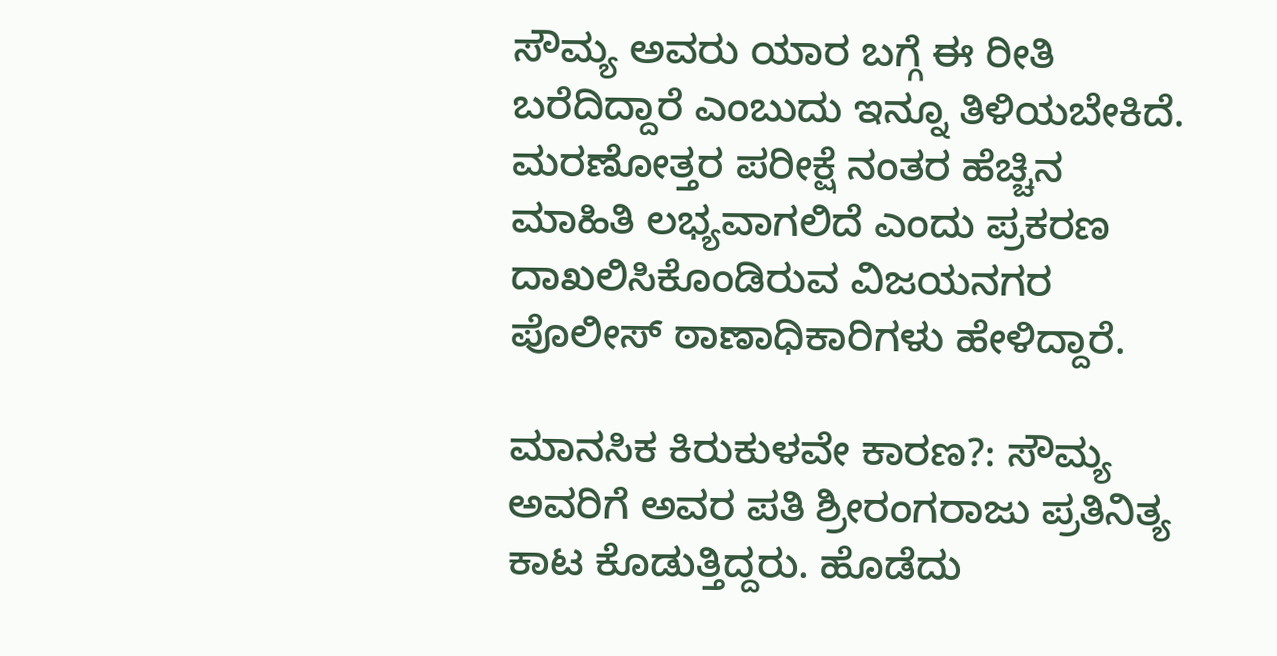ಸೌಮ್ಯ ಅವರು ಯಾರ ಬಗ್ಗೆ ಈ ರೀತಿ ಬರೆದಿದ್ದಾರೆ ಎಂಬುದು ಇನ್ನೂ ತಿಳಿಯಬೇಕಿದೆ. ಮರಣೋತ್ತರ ಪರೀಕ್ಷೆ ನಂತರ ಹೆಚ್ಚಿನ ಮಾಹಿತಿ ಲಭ್ಯವಾಗಲಿದೆ ಎಂದು ಪ್ರಕರಣ ದಾಖಲಿಸಿಕೊಂಡಿರುವ ವಿಜಯನಗರ ಪೊಲೀಸ್ ಠಾಣಾಧಿಕಾರಿಗಳು ಹೇಳಿದ್ದಾರೆ.

ಮಾನಸಿಕ ಕಿರುಕುಳವೇ ಕಾರಣ?: ಸೌಮ್ಯ ಅವರಿಗೆ ಅವರ ಪತಿ ಶ್ರೀರಂಗರಾಜು ಪ್ರತಿನಿತ್ಯ ಕಾಟ ಕೊಡುತ್ತಿದ್ದರು. ಹೊಡೆದು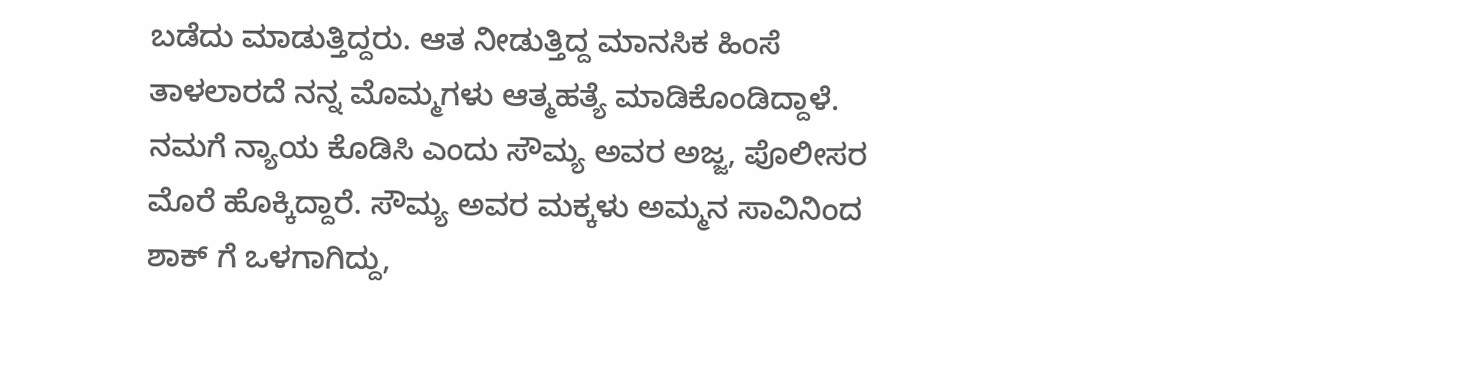ಬಡೆದು ಮಾಡುತ್ತಿದ್ದರು. ಆತ ನೀಡುತ್ತಿದ್ದ ಮಾನಸಿಕ ಹಿಂಸೆ ತಾಳಲಾರದೆ ನನ್ನ ಮೊಮ್ಮಗಳು ಆತ್ಮಹತ್ಯೆ ಮಾಡಿಕೊಂಡಿದ್ದಾಳೆ. ನಮಗೆ ನ್ಯಾಯ ಕೊಡಿಸಿ ಎಂದು ಸೌಮ್ಯ ಅವರ ಅಜ್ಜ, ಪೊಲೀಸರ ಮೊರೆ ಹೊಕ್ಕಿದ್ದಾರೆ. ಸೌಮ್ಯ ಅವರ ಮಕ್ಕಳು ಅಮ್ಮನ ಸಾವಿನಿಂದ ಶಾಕ್ ಗೆ ಒಳಗಾಗಿದ್ದು,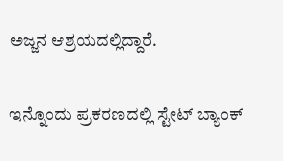ಅಜ್ಜನ ಆಶ್ರಯದಲ್ಲಿದ್ದಾರೆ.

ಇನ್ನೊಂದು ಪ್ರಕರಣದಲ್ಲಿ ಸ್ಟೇಟ್ ಬ್ಯಾಂಕ್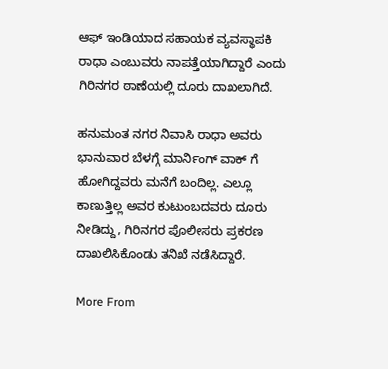ಆಫ್ ಇಂಡಿಯಾದ ಸಹಾಯಕ ವ್ಯವಸ್ಥಾಪಕಿ ರಾಧಾ ಎಂಬುವರು ನಾಪತ್ತೆಯಾಗಿದ್ದಾರೆ ಎಂದು ಗಿರಿನಗರ ಠಾಣೆಯಲ್ಲಿ ದೂರು ದಾಖಲಾಗಿದೆ.

ಹನುಮಂತ ನಗರ ನಿವಾಸಿ ರಾಧಾ ಅವರು ಭಾನುವಾರ ಬೆಳಗ್ಗೆ ಮಾರ್ನಿಂಗ್ ವಾಕ್ ಗೆ ಹೋಗಿದ್ದವರು ಮನೆಗೆ ಬಂದಿಲ್ಲ. ಎಲ್ಲೂ ಕಾಣುತ್ತಿಲ್ಲ ಅವರ ಕುಟುಂಬದವರು ದೂರು ನೀಡಿದ್ದು, ಗಿರಿನಗರ ಪೊಲೀಸರು ಪ್ರಕರಣ ದಾಖಲಿಸಿಕೊಂಡು ತನಿಖೆ ನಡೆಸಿದ್ದಾರೆ.

More From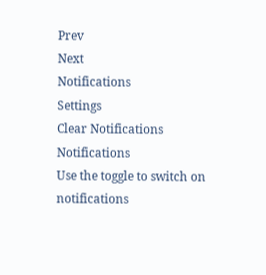Prev
Next
Notifications
Settings
Clear Notifications
Notifications
Use the toggle to switch on notifications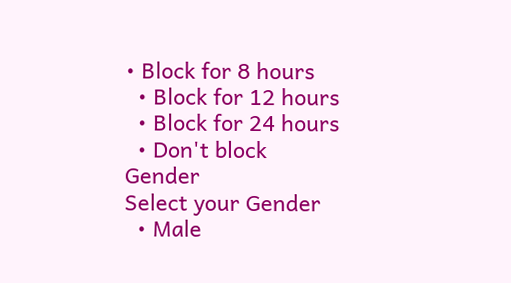• Block for 8 hours
  • Block for 12 hours
  • Block for 24 hours
  • Don't block
Gender
Select your Gender
  • Male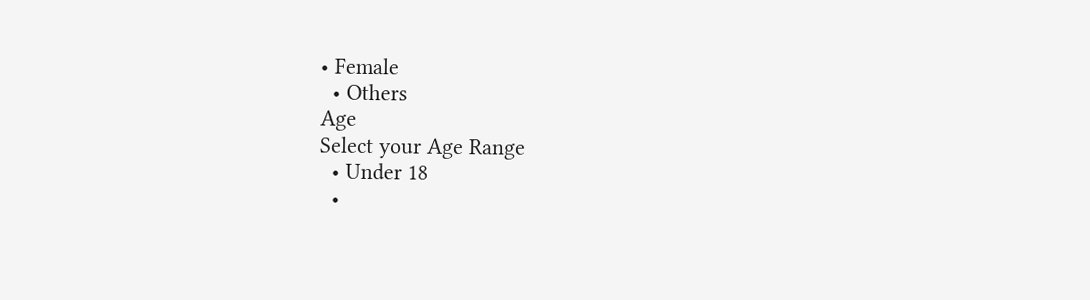• Female
  • Others
Age
Select your Age Range
  • Under 18
  •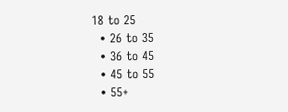18 to 25
  • 26 to 35
  • 36 to 45
  • 45 to 55
  • 55+